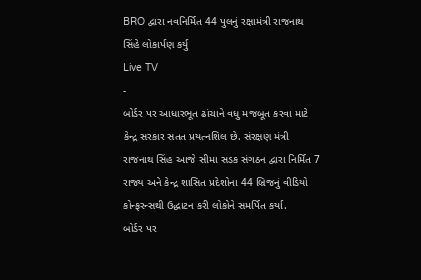BRO દ્વારા નવનિર્મિત 44 પુલનું રક્ષામંત્રી રાજનાથ સિંહે લોકાર્પણ કર્યુ
Live TV
-
બોર્ડર પર આધારભૂત ઢાંચાને વધુ મજબૂત કરવા માટે કેન્દ્ર સરકાર સતત પ્રયત્નશિલ છે. સંરક્ષણ મંત્રી રાજનાથ સિંહ આજે સીમા સડક સંગઠન દ્વારા નિર્મિત 7 રાજ્ય અને કેન્દ્ર શાસિત પ્રદેશોના 44 બ્રિજનું વીડિયો કોન્ફરન્સથી ઉદ્ધાટન કરી લોકોને સમર્પિત કર્યા.
બોર્ડર પર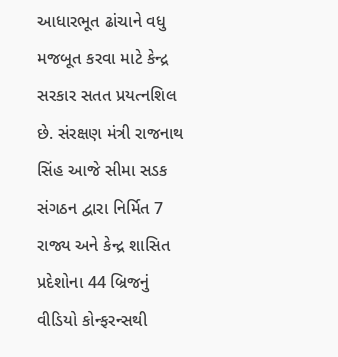આધારભૂત ઢાંચાને વધુ મજબૂત કરવા માટે કેન્દ્ર સરકાર સતત પ્રયત્નશિલ છે. સંરક્ષણ મંત્રી રાજનાથ સિંહ આજે સીમા સડક સંગઠન દ્વારા નિર્મિત 7 રાજ્ય અને કેન્દ્ર શાસિત પ્રદેશોના 44 બ્રિજનું વીડિયો કોન્ફરન્સથી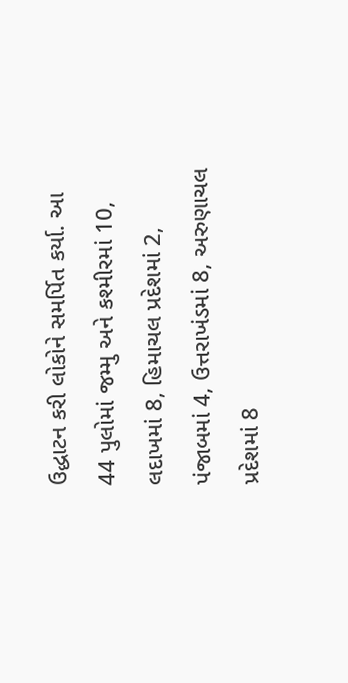ઉદ્ધાટન કરી લોકોને સમર્પિત કર્યા. આ 44 પુલોમાં જમ્મુ અને કશ્મીરમાં 10, લદાખમાં 8, હિમાચલ પ્રદેશમાં 2, પંજાબમાં 4, ઉત્તરાખંડમાં 8, અરુણાચલ પ્રદેશમાં 8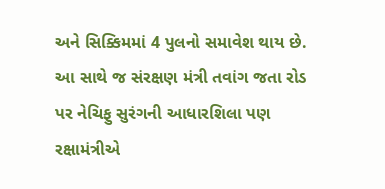અને સિક્કિમમાં 4 પુલનો સમાવેશ થાય છે. આ સાથે જ સંરક્ષણ મંત્રી તવાંગ જતા રોડ પર નેચિફુ સુરંગની આધારશિલા પણ રક્ષામંત્રીએ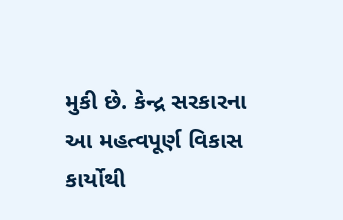મુકી છે. કેન્દ્ર સરકારના આ મહત્વપૂર્ણ વિકાસ કાર્યોથી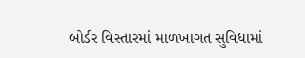બોર્ડર વિસ્તારમાં માળખાગત સુવિધામાં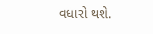વધારો થશે.